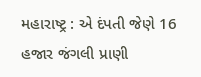મહારાષ્ટ્ર : એ દંપતી જેણે 16 હજાર જંગલી પ્રાણી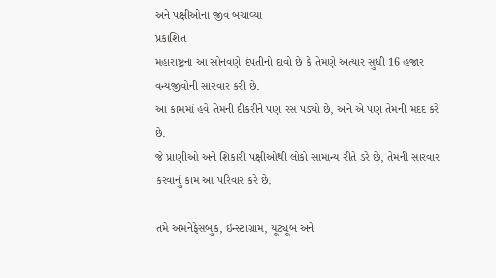અને પક્ષીઓના જીવ બચાવ્યા
પ્રકાશિત
મહારાષ્ટ્રના આ સોનવણે દંપતીનો દાવો છે કે તેમણે અત્યાર સુધી 16 હજાર વન્યજીવોની સારવાર કરી છે.
આ કામમાં હવે તેમની દીકરીને પણ રસ પડ્યો છે, અને એ પણ તેમની મદદ કરે છે.
જે પ્રાણીઓ અને શિકારી પક્ષીઓથી લોકો સામાન્ય રીતે ડરે છે, તેમની સારવાર કરવાનું કામ આ પરિવાર કરે છે.

તમે અમનેફેસબુક, ઇન્સ્ટાગ્રામ, યૂટ્યૂબ અને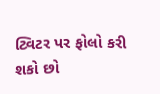ટ્વિટર પર ફોલો કરી શકો છો